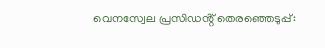വെനസ്വേല പ്രസിഡൻ്റ് തെരഞ്ഞെടുപ്പ്: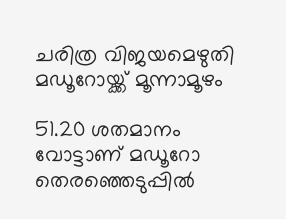ചരിത്ര വിജയമെഴുതി മഡൂറോയ്ക്ക്‌ മൂന്നാമൂഴം

51.20 ശതമാനം വോട്ടാണ്‌ മഡൂറോ തെരഞ്ഞെടുപ്പിൽ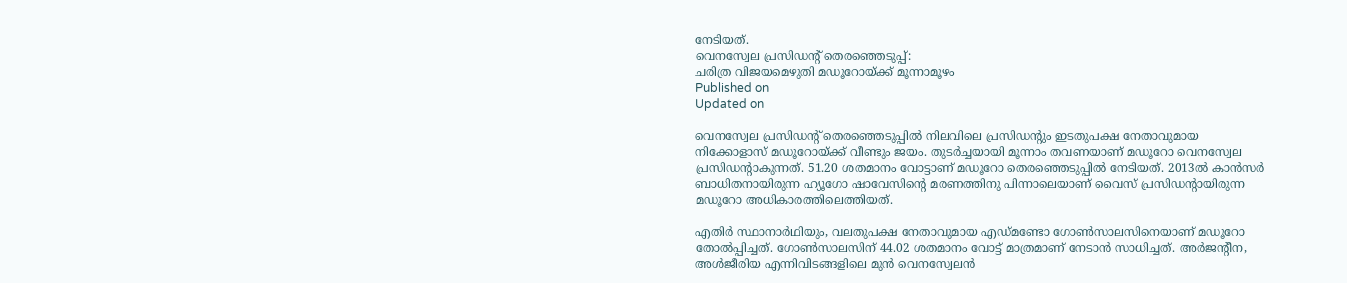നേടിയത്‌.
വെനസ്വേല പ്രസിഡൻ്റ് തെരഞ്ഞെടുപ്പ്:
ചരിത്ര വിജയമെഴുതി മഡൂറോയ്ക്ക്‌ മൂന്നാമൂഴം
Published on
Updated on

വെനസ്വേല പ്രസിഡന്റ്‌ തെരഞ്ഞെടുപ്പിൽ നിലവിലെ പ്രസിഡന്റും ഇടതുപക്ഷ നേതാവുമായ നിക്കോളാസ്‌ മഡൂറോയ്ക്ക്‌ വീണ്ടും ജയം. തുടർച്ചയായി മൂന്നാം തവണയാണ് മഡൂറോ വെനസ്വേല പ്രസിഡൻ്റാകുന്നത്. 51.20 ശതമാനം വോട്ടാണ്‌ മഡൂറോ തെരഞ്ഞെടുപ്പിൽ നേടിയത്‌. 2013ൽ കാൻസർ ബാധിതനായിരുന്ന ഹ്യൂഗോ ഷാവേസിന്റെ മരണത്തിനു പിന്നാലെയാണ് വൈസ് പ്രസിഡന്റായിരുന്ന മഡൂറോ അധികാരത്തിലെത്തിയത്.

എതിർ സ്ഥാനാർഥിയും, വലതുപക്ഷ നേതാവുമായ എഡ്മണ്ടോ ഗോൺസാലസിനെയാണ്‌ മഡൂറോ തോൽപ്പിച്ചത്‌. ഗോൺസാലസിന് 44.02 ശതമാനം വോട്ട് മാത്രമാണ് നേടാൻ സാധിച്ചത്. അർജന്റീന, അൾജീരിയ എന്നിവിടങ്ങളിലെ മുൻ വെനസ്വേലൻ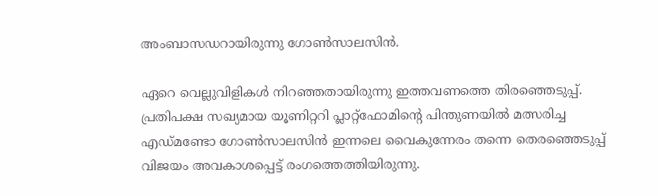അംബാസഡറായിരുന്നു ഗോൺസാലസിൻ.

ഏറെ വെല്ലുവിളികൾ നിറഞ്ഞതായിരുന്നു ഇത്തവണത്തെ തിരഞ്ഞെടുപ്പ്. പ്രതിപക്ഷ സഖ്യമായ യൂണിറ്ററി പ്ലാറ്റ്‌ഫോമിന്റെ പിന്തുണയിൽ മത്സരിച്ച എഡ്മണ്ടോ ഗോൺസാലസിൻ ഇന്നലെ വൈകുന്നേരം തന്നെ തെരഞ്ഞെടുപ്പ് വിജയം അവകാശപ്പെട്ട് രംഗത്തെത്തിയിരുന്നു.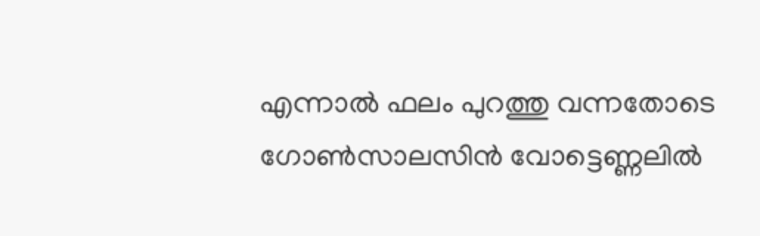എന്നാൽ ഫലം പുറത്തു വന്നതോടെ ഗോൺസാലസിൻ വോട്ടെണ്ണലിൽ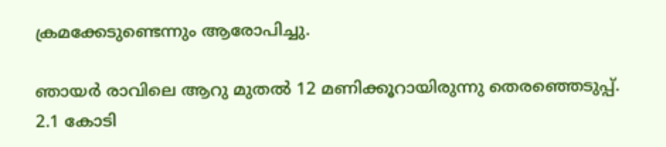ക്രമക്കേടുണ്ടെന്നും ആരോപിച്ചു.

ഞായർ രാവിലെ ആറു മുതൽ 12 മണിക്കൂറായിരുന്നു തെരഞ്ഞെടുപ്പ്‌. 2.1 കോടി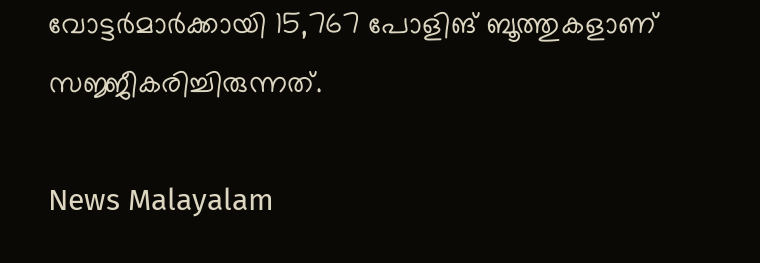വോട്ടർമാർക്കായി 15,767 പോളിങ്‌ ബൂത്തുകളാണ്‌ സജ്ജീകരിച്ചിരുന്നത്‌.

News Malayalam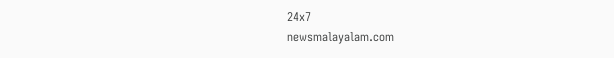24x7
newsmalayalam.com